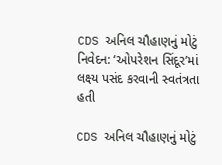CDS અનિલ ચૌહાણનું મોટું નિવેદન: ‘ઓપરેશન સિંદૂર’માં લક્ષ્ય પસંદ કરવાની સ્વતંત્રતા હતી

CDS અનિલ ચૌહાણનું મોટું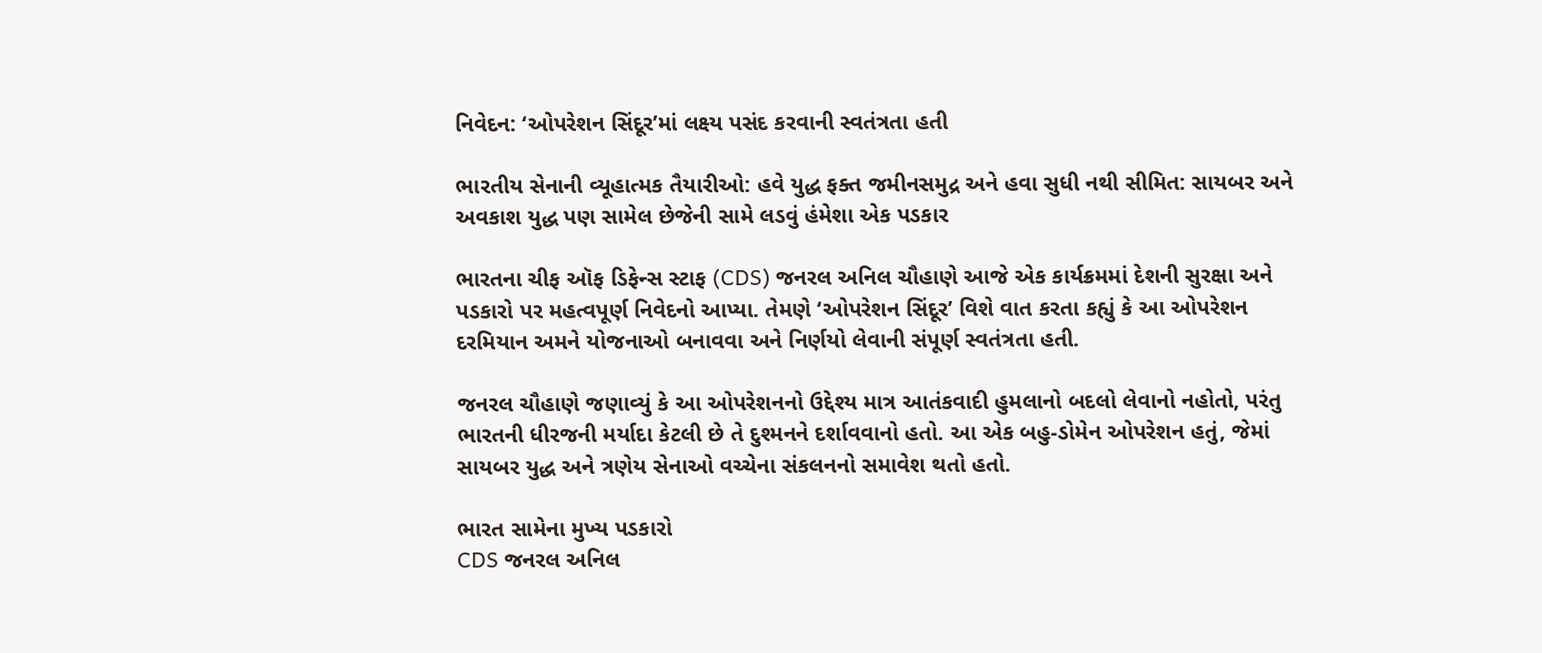નિવેદન: ‘ઓપરેશન સિંદૂર’માં લક્ષ્ય પસંદ કરવાની સ્વતંત્રતા હતી

ભારતીય સેનાની વ્યૂહાત્મક તૈયારીઓ: હવે યુદ્ધ ફક્ત જમીનસમુદ્ર અને હવા સુધી નથી સીમિત: સાયબર અને અવકાશ યુદ્ધ પણ સામેલ છેજેની સામે લડવું હંમેશા એક પડકાર

ભારતના ચીફ ઑફ ડિફેન્સ સ્ટાફ (CDS) જનરલ અનિલ ચૌહાણે આજે એક કાર્યક્રમમાં દેશની સુરક્ષા અને પડકારો પર મહત્વપૂર્ણ નિવેદનો આપ્યા. તેમણે ‘ઓપરેશન સિંદૂર’ વિશે વાત કરતા કહ્યું કે આ ઓપરેશન દરમિયાન અમને યોજનાઓ બનાવવા અને નિર્ણયો લેવાની સંપૂર્ણ સ્વતંત્રતા હતી.

જનરલ ચૌહાણે જણાવ્યું કે આ ઓપરેશનનો ઉદ્દેશ્ય માત્ર આતંકવાદી હુમલાનો બદલો લેવાનો નહોતો, પરંતુ ભારતની ધીરજની મર્યાદા કેટલી છે તે દુશ્મનને દર્શાવવાનો હતો. આ એક બહુ-ડોમેન ઓપરેશન હતું, જેમાં સાયબર યુદ્ધ અને ત્રણેય સેનાઓ વચ્ચેના સંકલનનો સમાવેશ થતો હતો.

ભારત સામેના મુખ્ય પડકારો
CDS જનરલ અનિલ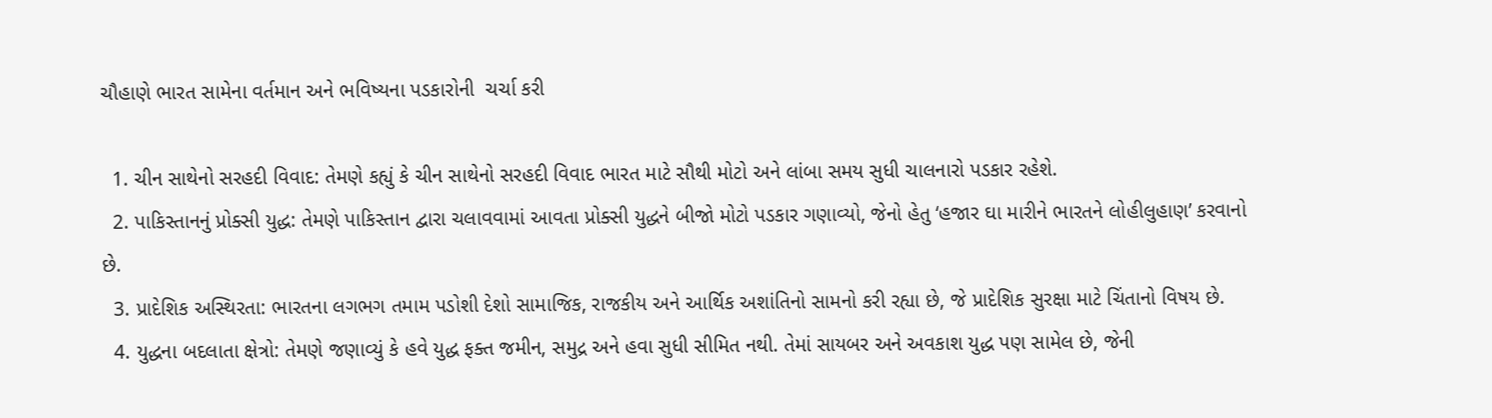ચૌહાણે ભારત સામેના વર્તમાન અને ભવિષ્યના પડકારોની  ચર્ચા કરી

  1. ચીન સાથેનો સરહદી વિવાદ: તેમણે કહ્યું કે ચીન સાથેનો સરહદી વિવાદ ભારત માટે સૌથી મોટો અને લાંબા સમય સુધી ચાલનારો પડકાર રહેશે.
  2. પાકિસ્તાનનું પ્રોક્સી યુદ્ધ: તેમણે પાકિસ્તાન દ્વારા ચલાવવામાં આવતા પ્રોક્સી યુદ્ધને બીજો મોટો પડકાર ગણાવ્યો, જેનો હેતુ ‘હજાર ઘા મારીને ભારતને લોહીલુહાણ’ કરવાનો છે.
  3. પ્રાદેશિક અસ્થિરતા: ભારતના લગભગ તમામ પડોશી દેશો સામાજિક, રાજકીય અને આર્થિક અશાંતિનો સામનો કરી રહ્યા છે, જે પ્રાદેશિક સુરક્ષા માટે ચિંતાનો વિષય છે.
  4. યુદ્ધના બદલાતા ક્ષેત્રો: તેમણે જણાવ્યું કે હવે યુદ્ધ ફક્ત જમીન, સમુદ્ર અને હવા સુધી સીમિત નથી. તેમાં સાયબર અને અવકાશ યુદ્ધ પણ સામેલ છે, જેની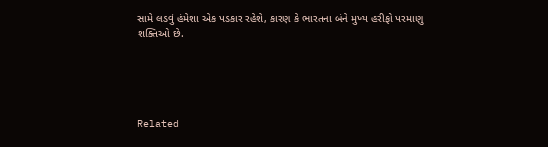સામે લડવું હંમેશા એક પડકાર રહેશે, કારણ કે ભારતના બંને મુખ્ય હરીફો પરમાણુ શક્તિઓ છે.





Related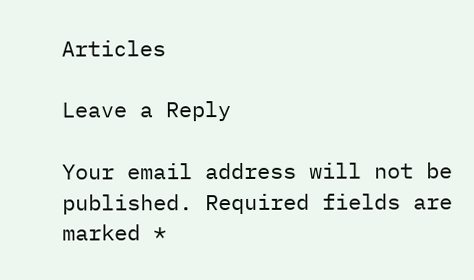Articles

Leave a Reply

Your email address will not be published. Required fields are marked *